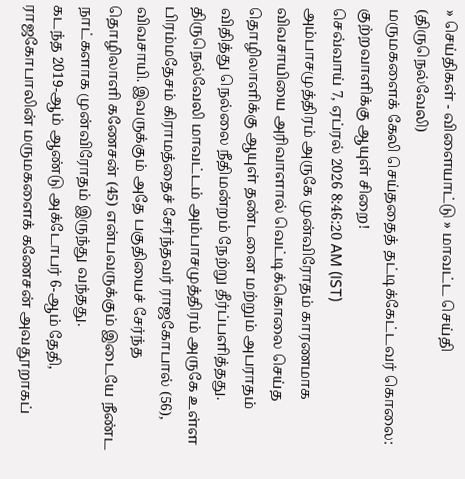» செய்திகள் - விளையாட்டு » மாவட்ட செய்தி (திருநெல்வேலி)
மருமகளைக் கேலி செய்ததைத் தட்டிக்கேட்டவர் கொலை: குற்றவாளிக்கு ஆயுள் சிறை!
செவ்வாய் 7, ஏப்ரல் 2026 8:46:20 AM (IST)
அம்பாசமுத்திரம் அருகே முன்விரோதம் காரணமாக விவசாயியை அரிவாளால் வெட்டிக்கொலை செய்த தொழிலாளிக்கு ஆயுள் தண்டனை மற்றும் அபராதம் விதித்து நெல்லை நீதிமன்றம் நேற்று தீர்ப்பளித்தது.
திருநெல்வேலி மாவட்டம் அம்பாசமுத்திரம் அருகே உள்ள பிரம்மதேசம் கிராமத்தைச் சேர்ந்தவர் ராஜகோபால் (56), விவசாயி. இவருக்கும் அதே பகுதியைச் சேர்ந்த தொழிலாளி கணேசன் (45) என்பவருக்கும் இடையே நீண்ட நாட்களாக முன்விரோதம் இருந்து வந்தது.
கடந்த 2019-ஆம் ஆண்டு அக்டோபர் 6-ஆம் தேதி, ராஜகோபாலின் மருமகளைக் கணேசன் அவதூறாகப்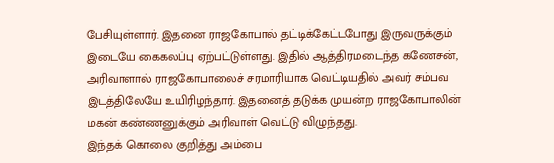பேசியுள்ளார். இதனை ராஜகோபால் தட்டிக்கேட்டபோது இருவருக்கும் இடையே கைகலப்பு ஏற்பட்டுள்ளது. இதில் ஆத்திரமடைந்த கணேசன், அரிவாளால் ராஜகோபாலைச் சரமாரியாக வெட்டியதில் அவர் சம்பவ இடத்திலேயே உயிரிழந்தார். இதனைத் தடுக்க முயன்ற ராஜகோபாலின் மகன் கண்ணனுக்கும் அரிவாள் வெட்டு விழுந்தது.
இந்தக் கொலை குறித்து அம்பை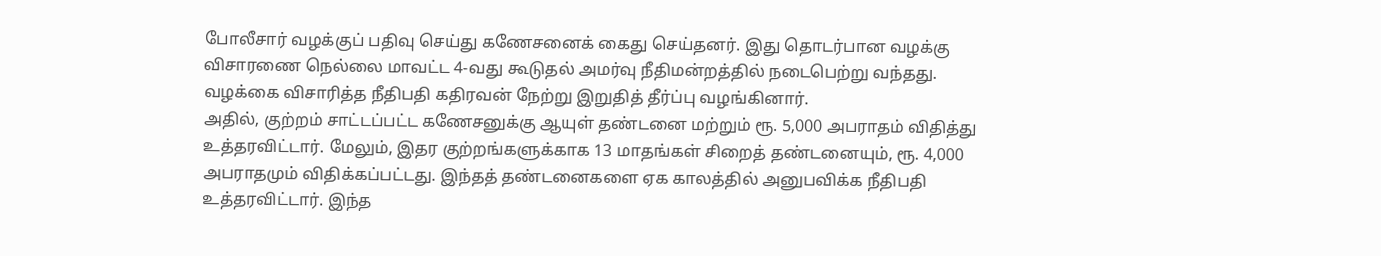போலீசார் வழக்குப் பதிவு செய்து கணேசனைக் கைது செய்தனர். இது தொடர்பான வழக்கு விசாரணை நெல்லை மாவட்ட 4-வது கூடுதல் அமர்வு நீதிமன்றத்தில் நடைபெற்று வந்தது. வழக்கை விசாரித்த நீதிபதி கதிரவன் நேற்று இறுதித் தீர்ப்பு வழங்கினார்.
அதில், குற்றம் சாட்டப்பட்ட கணேசனுக்கு ஆயுள் தண்டனை மற்றும் ரூ. 5,000 அபராதம் விதித்து உத்தரவிட்டார். மேலும், இதர குற்றங்களுக்காக 13 மாதங்கள் சிறைத் தண்டனையும், ரூ. 4,000 அபராதமும் விதிக்கப்பட்டது. இந்தத் தண்டனைகளை ஏக காலத்தில் அனுபவிக்க நீதிபதி உத்தரவிட்டார். இந்த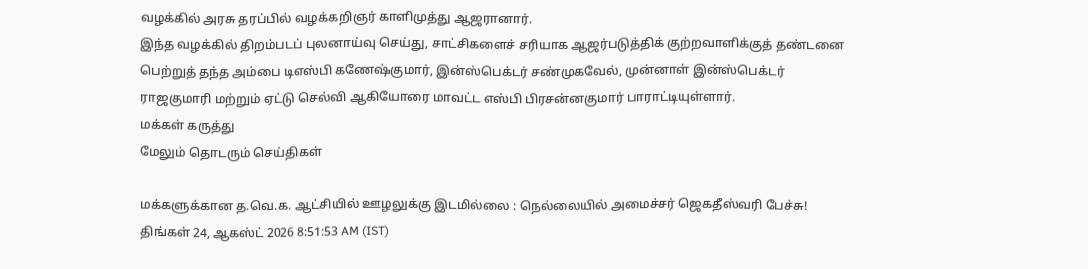வழக்கில் அரசு தரப்பில் வழக்கறிஞர் காளிமுத்து ஆஜரானார்.
இந்த வழக்கில் திறம்படப் புலனாய்வு செய்து, சாட்சிகளைச் சரியாக ஆஜர்படுத்திக் குற்றவாளிக்குத் தண்டனை பெற்றுத் தந்த அம்பை டிஎஸ்பி கணேஷ்குமார், இன்ஸ்பெக்டர் சண்முகவேல், முன்னாள் இன்ஸ்பெக்டர் ராஜகுமாரி மற்றும் ஏட்டு செல்வி ஆகியோரை மாவட்ட எஸ்பி பிரசன்னகுமார் பாராட்டியுள்ளார்.
மக்கள் கருத்து
மேலும் தொடரும் செய்திகள்

மக்களுக்கான த.வெ.க. ஆட்சியில் ஊழலுக்கு இடமில்லை : நெல்லையில் அமைச்சர் ஜெகதீஸ்வரி பேச்சு!
திங்கள் 24, ஆகஸ்ட் 2026 8:51:53 AM (IST)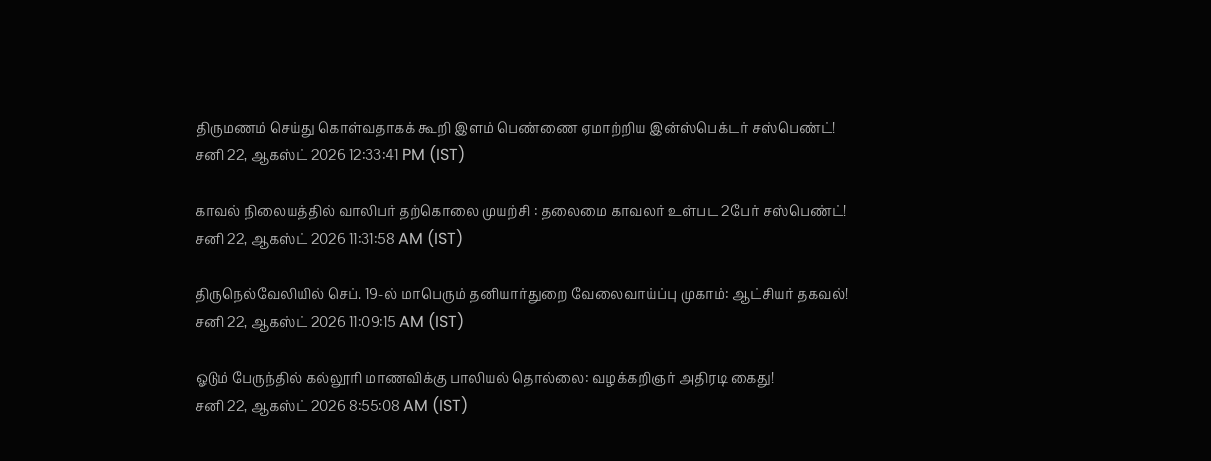திருமணம் செய்து கொள்வதாகக் கூறி இளம் பெண்ணை ஏமாற்றிய இன்ஸ்பெக்டர் சஸ்பெண்ட்!
சனி 22, ஆகஸ்ட் 2026 12:33:41 PM (IST)

காவல் நிலையத்தில் வாலிபர் தற்கொலை முயற்சி : தலைமை காவலர் உள்பட 2பேர் சஸ்பெண்ட்!
சனி 22, ஆகஸ்ட் 2026 11:31:58 AM (IST)

திருநெல்வேலியில் செப். 19-ல் மாபெரும் தனியார்துறை வேலைவாய்ப்பு முகாம்: ஆட்சியர் தகவல்!
சனி 22, ஆகஸ்ட் 2026 11:09:15 AM (IST)

ஓடும் பேருந்தில் கல்லூரி மாணவிக்கு பாலியல் தொல்லை: வழக்கறிஞர் அதிரடி கைது!
சனி 22, ஆகஸ்ட் 2026 8:55:08 AM (IST)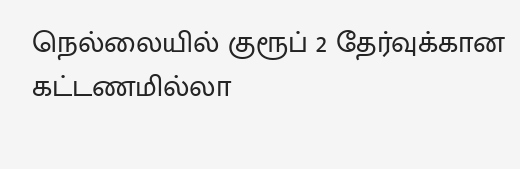நெல்லையில் குரூப் 2 தேர்வுக்கான கட்டணமில்லா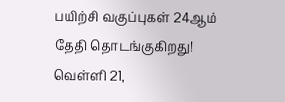பயிற்சி வகுப்புகள் 24ஆம் தேதி தொடங்குகிறது!
வெள்ளி 21,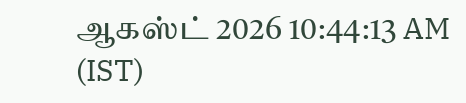ஆகஸ்ட் 2026 10:44:13 AM (IST)